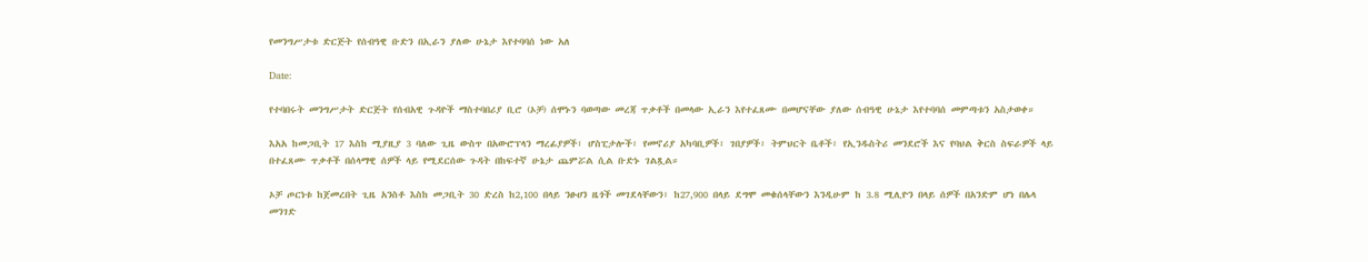የመንግሥታቱ ድርጅት የሰብዓዊ ቡድን በኢራን ያለው ሁኔታ እየተባባሰ ነው አለ

Date:

የተባበሩት መንግሥታት ድርጅት የሰብአዊ ጉዳዮች ማስተባበሪያ ቢሮ (ኦቻ) ሰሞኑን ባወጣው መረጃ ጥቃቶች በመላው ኢራን እየተፈጸሙ በመሆናቸው ያለው ሰብዓዊ ሁኔታ እየተባባሰ መምጣቱን አስታወቀ።

እአአ ከመጋቢት 17 እስከ ሚያዚያ 3 ባለው ጊዜ ውስጥ በአውሮፕላን ማረፊያዎች፣ ሆስፒታሎች፣ የመኖሪያ አካባቢዎች፣ ገበያዎች፣ ትምህርት ቤቶች፣ የኢንዱስትሪ መንደሮች እና የባህል ቅርስ ስፍራዎች ላይ በተፈጸሙ ጥቃቶች በሰላማዊ ሰዎች ላይ የሚደርሰው ጉዳት በከፍተኛ ሁኔታ ጨምሯል ሲል ቡድኑ ገልጿል።

ኦቻ ጦርነቱ ከጀመረበት ጊዜ አንስቶ እስከ መጋቢት 30 ድረስ ከ2,100 በላይ ንፁሀን ዜጎች መገደላቸውን፣ ከ27,900 በላይ ደግሞ መቁሰላቸውን እንዲሁም ከ 3.8 ሚሊዮን በላይ ሰዎች በአንድም ሆነ በሌላ መንገድ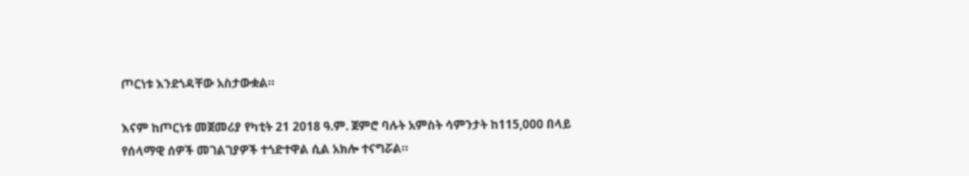ጦርነቱ እንደጎዳቸው አስታውቋል።

እናም ከጦርነቱ መጀመሪያ የካቲት 21 2018 ዓ.ም. ጀምሮ ባሉት አምስት ሳምንታት ከ115,000 በላይ የሰላማዊ ሰዎች መገልገያዎች ተጎድተዋል ሲል አክሎ ተናግሯል።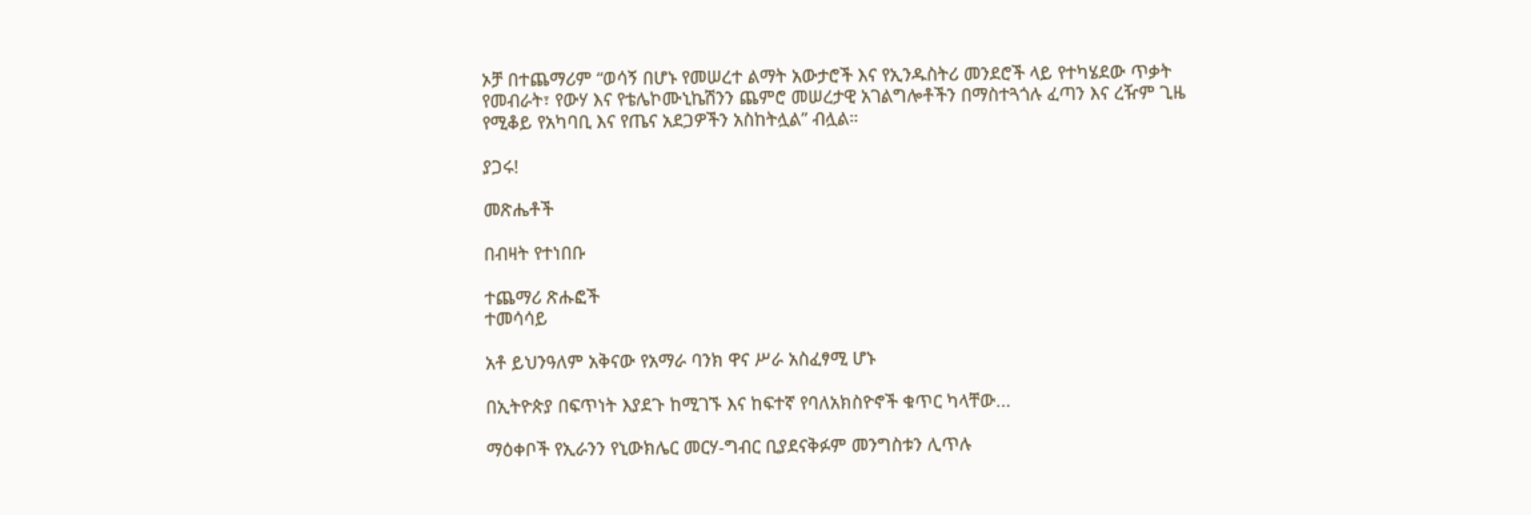ኦቻ በተጨማሪም “ወሳኝ በሆኑ የመሠረተ ልማት አውታሮች እና የኢንዱስትሪ መንደሮች ላይ የተካሄደው ጥቃት የመብራት፣ የውሃ እና የቴሌኮሙኒኬሽንን ጨምሮ መሠረታዊ አገልግሎቶችን በማስተጓጎሉ ፈጣን እና ረዥም ጊዜ የሚቆይ የአካባቢ እና የጤና አደጋዎችን አስከትሏል” ብሏል።

ያጋሩ!

መጽሔቶች

በብዛት የተነበቡ

ተጨማሪ ጽሑፎች
ተመሳሳይ

አቶ ይህንዓለም አቅናው የአማራ ባንክ ዋና ሥራ አስፈፃሚ ሆኑ

በኢትዮጵያ በፍጥነት እያደጉ ከሚገኙ እና ከፍተኛ የባለአክስዮኖች ቁጥር ካላቸው...

ማዕቀቦች የኢራንን የኒውክሌር መርሃ-ግብር ቢያደናቅፉም መንግስቱን ሊጥሉ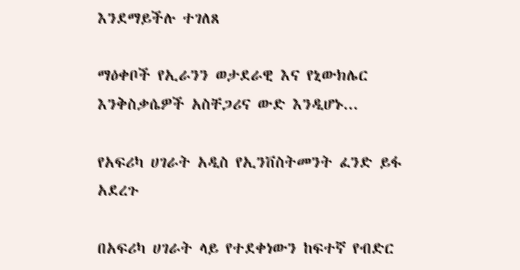እንደማይችሉ ተገለጸ

ማዕቀቦች የኢራንን ወታደራዊ እና የኒውክሌር እንቅስቃሴዎች አስቸጋሪና ውድ እንዲሆኑ...

የአፍሪካ ሀገራት አዲስ የኢንቨስትመንት ፈንድ ይፋ አደረጉ

በአፍሪካ ሀገራት ላይ የተደቀነውን ከፍተኛ የብድር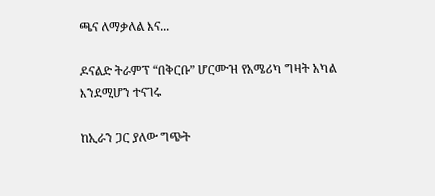ጫና ለማቃለል እና...

ዶናልድ ትራምፕ “በቅርቡ” ሆርሙዝ የአሜሪካ ግዛት አካል እንደሚሆን ተናገሩ

ከኢራን ጋር ያለው ግጭት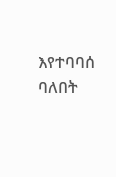እየተባባሰ ባለበት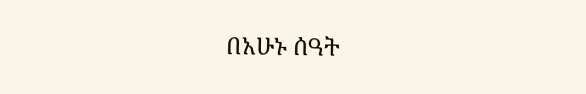በአሁኑ ሰዓት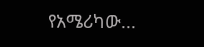የአሜሪካው...